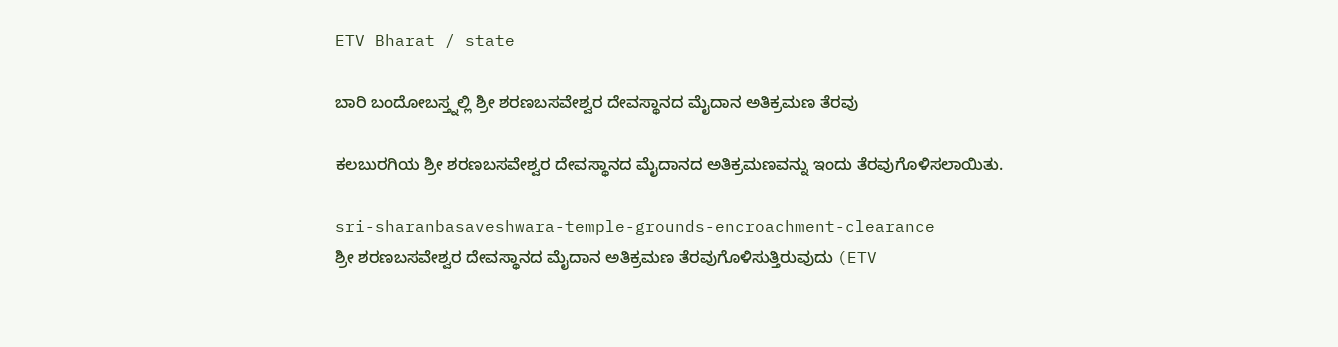ETV Bharat / state

ಬಾರಿ ಬಂದೋಬಸ್ತ್ನಲ್ಲಿ ಶ್ರೀ ಶರಣಬಸವೇಶ್ವರ ದೇವಸ್ಥಾನದ ಮೈದಾನ ಅತಿಕ್ರಮಣ ತೆರವು

ಕಲಬುರಗಿಯ ಶ್ರೀ ಶರಣಬಸವೇಶ್ವರ ದೇವಸ್ಥಾನದ ಮೈದಾನದ ಅತಿಕ್ರಮಣವನ್ನು ಇಂದು ತೆರವುಗೊಳಿಸಲಾಯಿತು.

sri-sharanbasaveshwara-temple-grounds-encroachment-clearance
ಶ್ರೀ ಶರಣಬಸವೇಶ್ವರ ದೇವಸ್ಥಾನದ ಮೈದಾನ ಅತಿಕ್ರಮಣ ತೆರವುಗೊಳಿಸುತ್ತಿರುವುದು (ETV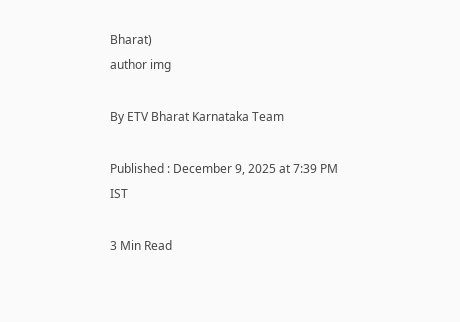Bharat)
author img

By ETV Bharat Karnataka Team

Published : December 9, 2025 at 7:39 PM IST

3 Min Read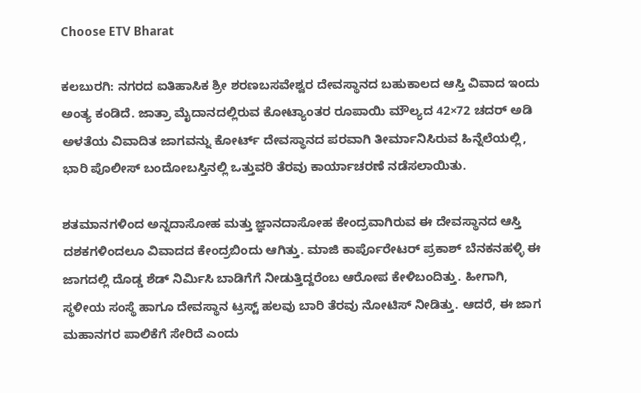Choose ETV Bharat

ಕಲಬುರಗಿ: ನಗರದ ಐತಿಹಾಸಿಕ ಶ್ರೀ ಶರಣಬಸವೇಶ್ವರ ದೇವಸ್ಥಾನದ ಬಹುಕಾಲದ ಆಸ್ತಿ ವಿವಾದ ಇಂದು ಅಂತ್ಯ ಕಂಡಿದೆ. ಜಾತ್ರಾ ಮೈದಾನದಲ್ಲಿರುವ ಕೋಟ್ಯಾಂತರ ರೂಪಾಯಿ ಮೌಲ್ಯದ 42×72 ಚದರ್ ಅಡಿ ಅಳತೆಯ ವಿವಾದಿತ ಜಾಗವನ್ನು ಕೋರ್ಟ್ ದೇವಸ್ಥಾನದ ಪರವಾಗಿ ತೀರ್ಮಾನಿಸಿರುವ ಹಿನ್ನೆಲೆಯಲ್ಲಿ, ಭಾರಿ ಪೊಲೀಸ್ ಬಂದೋಬಸ್ತಿನಲ್ಲಿ ಒತ್ತುವರಿ ತೆರವು ಕಾರ್ಯಾಚರಣೆ ನಡೆಸಲಾಯಿತು.

ಶತಮಾನಗಳಿಂದ ಅನ್ನದಾಸೋಹ ಮತ್ತು ಜ್ಞಾನದಾಸೋಹ ಕೇಂದ್ರವಾಗಿರುವ ಈ ದೇವಸ್ಥಾನದ ಆಸ್ತಿ ದಶಕಗಳಿಂದಲೂ ವಿವಾದದ ಕೇಂದ್ರಬಿಂದು ಆಗಿತ್ತು. ಮಾಜಿ ಕಾರ್ಪೊರೇಟರ್ ಪ್ರಕಾಶ್ ಬೆನಕನಹಳ್ಳಿ ಈ ಜಾಗದಲ್ಲಿ ದೊಡ್ಡ ಶೆಡ್ ನಿರ್ಮಿಸಿ ಬಾಡಿಗೆಗೆ ನೀಡುತ್ತಿದ್ದರೆಂಬ ಆರೋಪ ಕೇಳಿಬಂದಿತ್ತು. ಹೀಗಾಗಿ, ಸ್ಥಳೀಯ ಸಂಸ್ಥೆ ಹಾಗೂ ದೇವಸ್ಥಾನ ಟ್ರಸ್ಟ್ ಹಲವು ಬಾರಿ ತೆರವು ನೋಟಿಸ್ ನೀಡಿತ್ತು. ಆದರೆ, ಈ ಜಾಗ ಮಹಾನಗರ ಪಾಲಿಕೆಗೆ ಸೇರಿದೆ ಎಂದು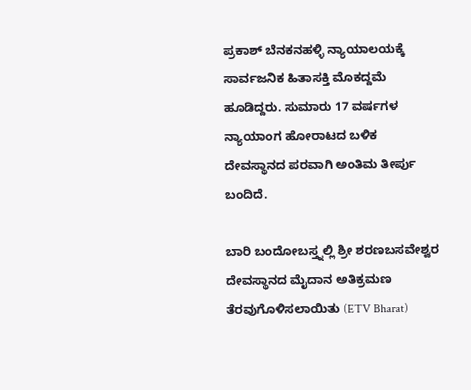ಪ್ರಕಾಶ್ ಬೆನಕನಹಳ್ಳಿ ನ್ಯಾಯಾಲಯಕ್ಕೆ ಸಾರ್ವಜನಿಕ ಹಿತಾಸಕ್ತಿ ಮೊಕದ್ದಮೆ ಹೂಡಿದ್ದರು. ಸುಮಾರು 17 ವರ್ಷಗಳ ನ್ಯಾಯಾಂಗ ಹೋರಾಟದ ಬಳಿಕ ದೇವಸ್ಥಾನದ ಪರವಾಗಿ ಅಂತಿಮ ತೀರ್ಪು ಬಂದಿದೆ.

ಬಾರಿ ಬಂದೋಬಸ್ತ್ನಲ್ಲಿ ಶ್ರೀ ಶರಣಬಸವೇಶ್ವರ ದೇವಸ್ಥಾನದ ಮೈದಾನ ಅತಿಕ್ರಮಣ ತೆರವುಗೊಳಿಸಲಾಯಿತು (ETV Bharat)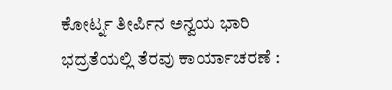ಕೋರ್ಟ್ನ ತೀರ್ಪಿನ ಅನ್ವಯ ಭಾರಿ ಭದ್ರತೆಯಲ್ಲಿ ತೆರವು ಕಾರ್ಯಾಚರಣೆ :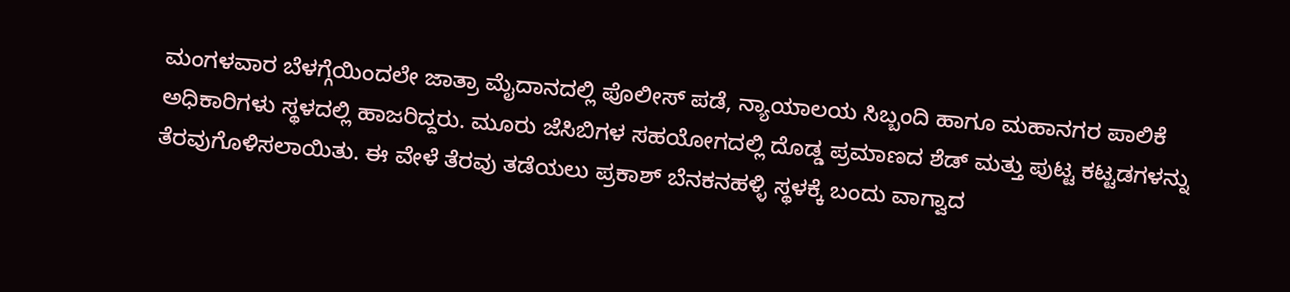ಮಂಗಳವಾರ ಬೆಳಗ್ಗೆಯಿಂದಲೇ ಜಾತ್ರಾ ಮೈದಾನದಲ್ಲಿ ಪೊಲೀಸ್ ಪಡೆ, ನ್ಯಾಯಾಲಯ ಸಿಬ್ಬಂದಿ ಹಾಗೂ ಮಹಾನಗರ ಪಾಲಿಕೆ ಅಧಿಕಾರಿಗಳು ಸ್ಥಳದಲ್ಲಿ ಹಾಜರಿದ್ದರು. ಮೂರು ಜೆಸಿಬಿಗಳ ಸಹಯೋಗದಲ್ಲಿ ದೊಡ್ಡ ಪ್ರಮಾಣದ ಶೆಡ್ ಮತ್ತು ಪುಟ್ಟ ಕಟ್ಟಡಗಳನ್ನು ತೆರವುಗೊಳಿಸಲಾಯಿತು. ಈ ವೇಳೆ ತೆರವು ತಡೆಯಲು ಪ್ರಕಾಶ್ ಬೆನಕನಹಳ್ಳಿ ಸ್ಥಳಕ್ಕೆ ಬಂದು ವಾಗ್ವಾದ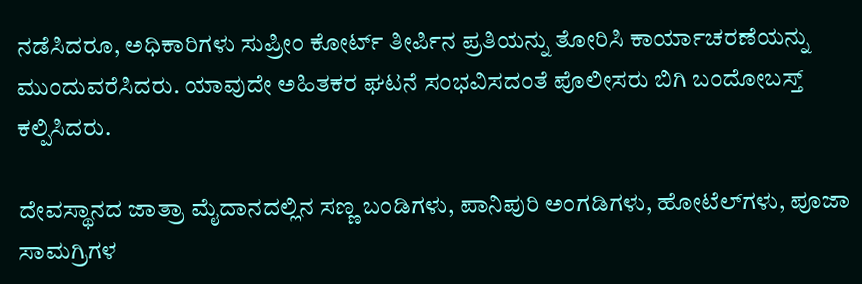ನಡೆಸಿದರೂ, ಅಧಿಕಾರಿಗಳು ಸುಪ್ರೀಂ ಕೋರ್ಟ್ ತೀರ್ಪಿನ ಪ್ರತಿಯನ್ನು ತೋರಿಸಿ ಕಾರ್ಯಾಚರಣೆಯನ್ನು ಮುಂದುವರೆಸಿದರು. ಯಾವುದೇ ಅಹಿತಕರ ಘಟನೆ ಸಂಭವಿಸದಂತೆ ಪೊಲೀಸರು ಬಿಗಿ ಬಂದೋಬಸ್ತ್ ಕಲ್ಪಿಸಿದರು.

ದೇವಸ್ಥಾನದ ಜಾತ್ರಾ ಮೈದಾನದಲ್ಲಿನ ಸಣ್ಣ ಬಂಡಿಗಳು, ಪಾನಿಪುರಿ ಅಂಗಡಿಗಳು, ಹೋಟೆಲ್‌ಗಳು, ಪೂಜಾ ಸಾಮಗ್ರಿಗಳ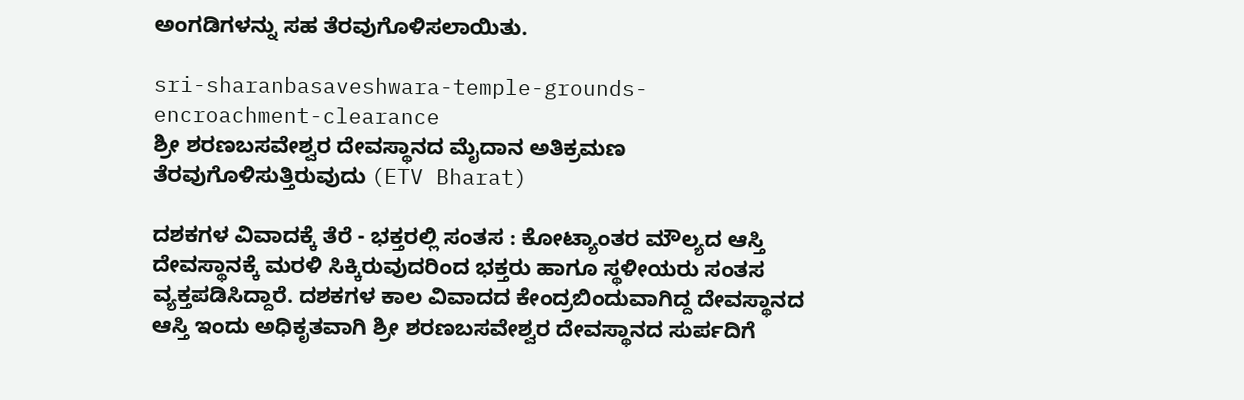ಅಂಗಡಿಗಳನ್ನು ಸಹ ತೆರವುಗೊಳಿಸಲಾಯಿತು.

sri-sharanbasaveshwara-temple-grounds-encroachment-clearance
ಶ್ರೀ ಶರಣಬಸವೇಶ್ವರ ದೇವಸ್ಥಾನದ ಮೈದಾನ ಅತಿಕ್ರಮಣ ತೆರವುಗೊಳಿಸುತ್ತಿರುವುದು (ETV Bharat)

ದಶಕಗಳ ವಿವಾದಕ್ಕೆ ತೆರೆ - ಭಕ್ತರಲ್ಲಿ ಸಂತಸ : ಕೋಟ್ಯಾಂತರ ಮೌಲ್ಯದ ಆಸ್ತಿ ದೇವಸ್ಥಾನಕ್ಕೆ ಮರಳಿ ಸಿಕ್ಕಿರುವುದರಿಂದ ಭಕ್ತರು ಹಾಗೂ ಸ್ಥಳೀಯರು ಸಂತಸ ವ್ಯಕ್ತಪಡಿಸಿದ್ದಾರೆ. ದಶಕಗಳ ಕಾಲ ವಿವಾದದ ಕೇಂದ್ರಬಿಂದುವಾಗಿದ್ದ ದೇವಸ್ಥಾನದ ಆಸ್ತಿ ಇಂದು ಅಧಿಕೃತವಾಗಿ ಶ್ರೀ ಶರಣಬಸವೇಶ್ವರ ದೇವಸ್ಥಾನದ ಸುರ್ಪದಿಗೆ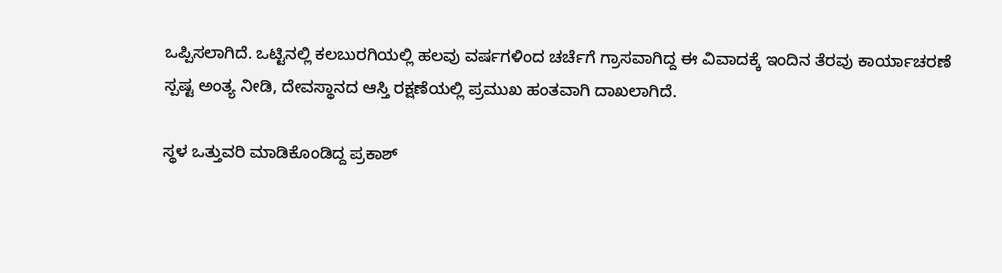ಒಪ್ಪಿಸಲಾಗಿದೆ. ಒಟ್ಟಿನಲ್ಲಿ ಕಲಬುರಗಿಯಲ್ಲಿ ಹಲವು ವರ್ಷಗಳಿಂದ ಚರ್ಚೆಗೆ ಗ್ರಾಸವಾಗಿದ್ದ ಈ ವಿವಾದಕ್ಕೆ ಇಂದಿನ ತೆರವು ಕಾರ್ಯಾಚರಣೆ ಸ್ಪಷ್ಟ ಅಂತ್ಯ ನೀಡಿ, ದೇವಸ್ಥಾನದ ಆಸ್ತಿ ರಕ್ಷಣೆಯಲ್ಲಿ ಪ್ರಮುಖ ಹಂತವಾಗಿ ದಾಖಲಾಗಿದೆ.

ಸ್ಥಳ ಒತ್ತುವರಿ ಮಾಡಿಕೊಂಡಿದ್ದ ಪ್ರಕಾಶ್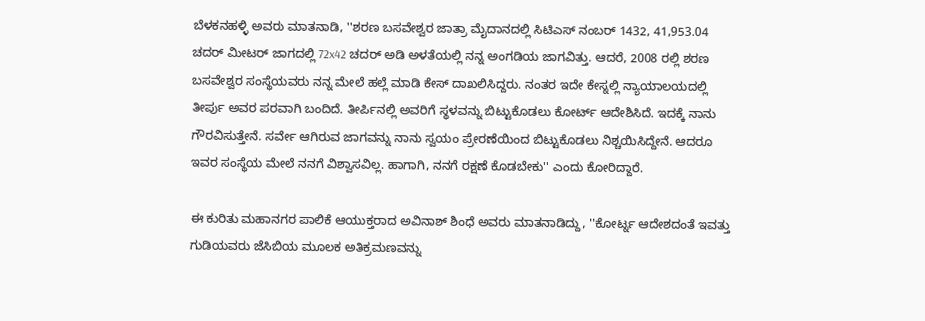ಬೆಳಕನಹಳ್ಳಿ ಅವರು ಮಾತನಾಡಿ, ''ಶರಣ ಬಸವೇಶ್ವರ ಜಾತ್ರಾ ಮೈದಾನದಲ್ಲಿ ಸಿಟಿಎಸ್ ನಂಬರ್ 1432, 41,953.04 ಚದರ್ ಮೀಟರ್ ಜಾಗದಲ್ಲಿ 72x42 ಚದರ್ ಅಡಿ ಅಳತೆಯಲ್ಲಿ ನನ್ನ ಅಂಗಡಿಯ ಜಾಗವಿತ್ತು. ಆದರೆ, 2008 ರಲ್ಲಿ ಶರಣ ಬಸವೇಶ್ವರ ಸಂಸ್ಥೆಯವರು ನನ್ನ ಮೇಲೆ ಹಲ್ಲೆ ಮಾಡಿ ಕೇಸ್ ದಾಖಲಿಸಿದ್ದರು. ನಂತರ ಇದೇ ಕೇಸ್ನಲ್ಲಿ ನ್ಯಾಯಾಲಯದಲ್ಲಿ ತೀರ್ಪು ಅವರ ಪರವಾಗಿ ಬಂದಿದೆ. ತೀರ್ಪಿನಲ್ಲಿ ಅವರಿಗೆ ಸ್ಥಳವನ್ನು ಬಿಟ್ಟುಕೊಡಲು ಕೋರ್ಟ್ ಆದೇಶಿಸಿದೆ. ಇದಕ್ಕೆ ನಾನು ಗೌರವಿಸುತ್ತೇನೆ. ಸರ್ವೇ ಆಗಿರುವ ಜಾಗವನ್ನು ನಾನು ಸ್ವಯಂ ಪ್ರೇರಣೆಯಿಂದ ಬಿಟ್ಟುಕೊಡಲು ನಿಶ್ಚಯಿಸಿದ್ದೇನೆ. ಆದರೂ ಇವರ ಸಂಸ್ಥೆಯ ಮೇಲೆ ನನಗೆ ವಿಶ್ವಾಸವಿಲ್ಲ. ಹಾಗಾಗಿ, ನನಗೆ ರಕ್ಷಣೆ ಕೊಡಬೇಕು'' ಎಂದು ಕೋರಿದ್ದಾರೆ.

ಈ ಕುರಿತು ಮಹಾನಗರ ಪಾಲಿಕೆ ಆಯುಕ್ತರಾದ ಅವಿನಾಶ್ ಶಿಂಧೆ ಅವರು ಮಾತನಾಡಿದ್ದು, ''ಕೋರ್ಟ್ನ ಆದೇಶದಂತೆ ಇವತ್ತು ಗುಡಿಯವರು ಜೆಸಿಬಿಯ ಮೂಲಕ ಅತಿಕ್ರಮಣವನ್ನು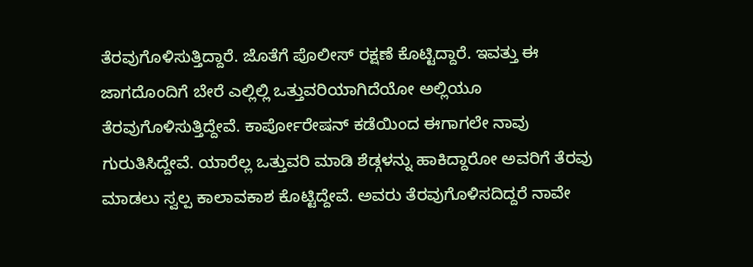ತೆರವುಗೊಳಿಸುತ್ತಿದ್ದಾರೆ. ಜೊತೆಗೆ ಪೊಲೀಸ್ ರಕ್ಷಣೆ ಕೊಟ್ಟಿದ್ದಾರೆ. ಇವತ್ತು ಈ ಜಾಗದೊಂದಿಗೆ ಬೇರೆ ಎಲ್ಲಿಲ್ಲಿ ಒತ್ತುವರಿಯಾಗಿದೆಯೋ ಅಲ್ಲಿಯೂ ತೆರವುಗೊಳಿಸುತ್ತಿದ್ದೇವೆ. ಕಾರ್ಪೋರೇಷನ್ ಕಡೆಯಿಂದ ಈಗಾಗಲೇ ನಾವು ಗುರುತಿಸಿದ್ದೇವೆ. ಯಾರೆಲ್ಲ ಒತ್ತುವರಿ ಮಾಡಿ ಶೆಡ್ಗಳನ್ನು ಹಾಕಿದ್ದಾರೋ ಅವರಿಗೆ ತೆರವು ಮಾಡಲು ಸ್ವಲ್ಪ ಕಾಲಾವಕಾಶ ಕೊಟ್ಟಿದ್ದೇವೆ. ಅವರು ತೆರವುಗೊಳಿಸದಿದ್ದರೆ ನಾವೇ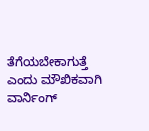ತೆಗೆಯಬೇಕಾಗುತ್ತೆ ಎಂದು ಮೌಖಿಕವಾಗಿ ವಾರ್ನಿಂಗ್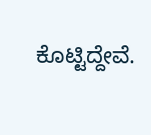ಕೊಟ್ಟಿದ್ದೇವೆ.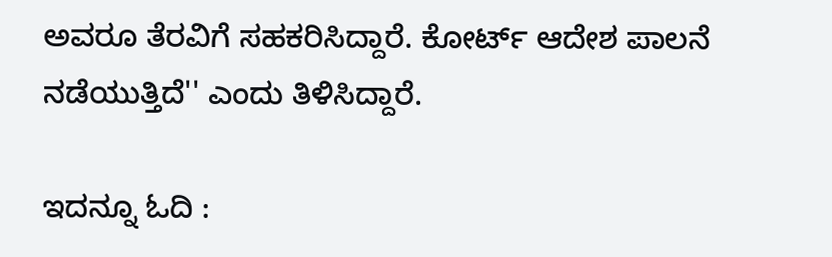ಅವರೂ ತೆರವಿಗೆ ಸಹಕರಿಸಿದ್ದಾರೆ. ಕೋರ್ಟ್ ಆದೇಶ ಪಾಲನೆ ನಡೆಯುತ್ತಿದೆ'' ಎಂದು ತಿಳಿಸಿದ್ದಾರೆ.

ಇದನ್ನೂ ಓದಿ :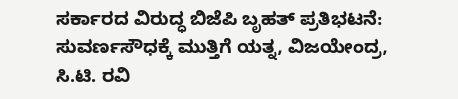ಸರ್ಕಾರದ ವಿರುದ್ಧ ಬಿಜೆಪಿ ಬೃಹತ್ ಪ್ರತಿಭಟನೆ: ಸುವರ್ಣಸೌಧಕ್ಕೆ ಮುತ್ತಿಗೆ ಯತ್ನ, ವಿಜಯೇಂದ್ರ, ಸಿ.ಟಿ. ರವಿ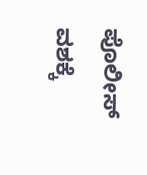ಪೊಲೀಸ್ ವಶಕ್ಕೆ